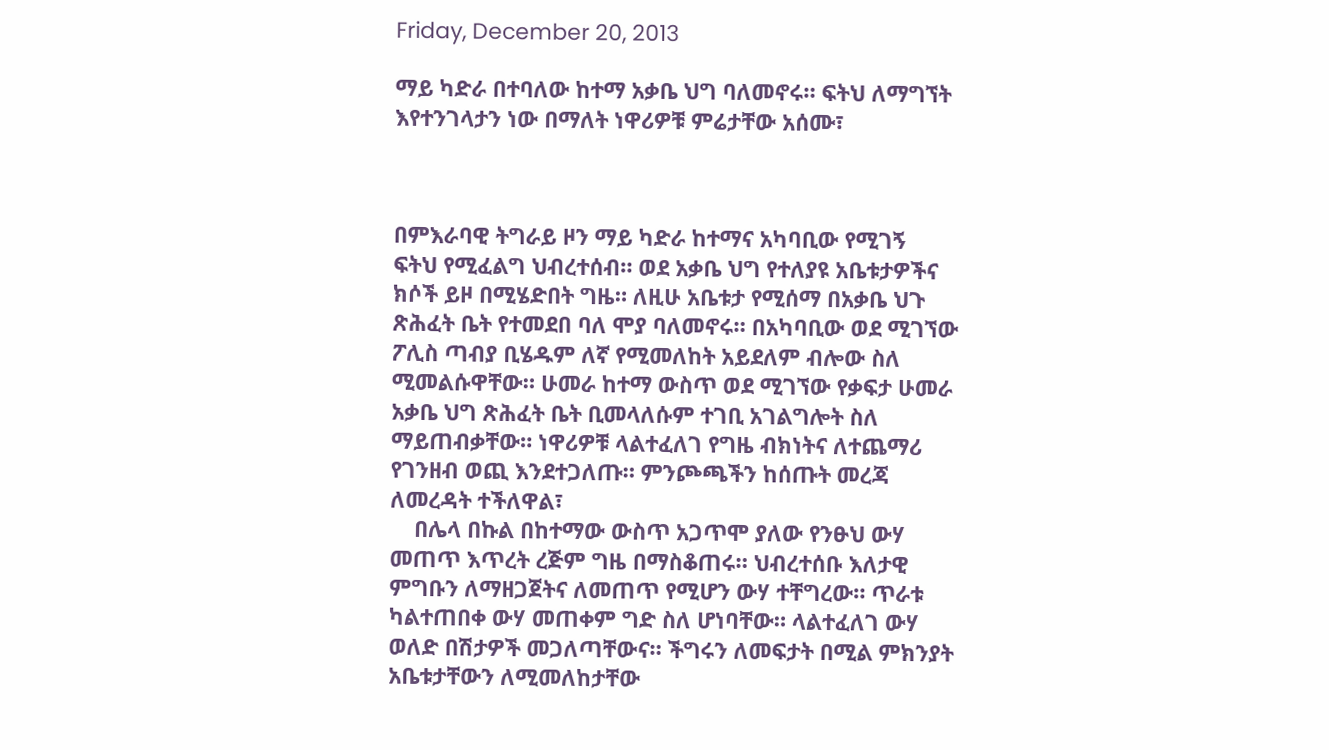Friday, December 20, 2013

ማይ ካድራ በተባለው ከተማ አቃቤ ህግ ባለመኖሩ። ፍትህ ለማግኘት እየተንገላታን ነው በማለት ነዋሪዎቹ ምሬታቸው አሰሙ፣



በምእራባዊ ትግራይ ዞን ማይ ካድራ ከተማና አካባቢው የሚገኝ  ፍትህ የሚፈልግ ህብረተሰብ። ወደ አቃቤ ህግ የተለያዩ አቤቱታዎችና ክሶች ይዞ በሚሄድበት ግዜ። ለዚሁ አቤቱታ የሚሰማ በአቃቤ ህጉ ጽሕፈት ቤት የተመደበ ባለ ሞያ ባለመኖሩ። በአካባቢው ወደ ሚገኘው ፖሊስ ጣብያ ቢሄዱም ለኛ የሚመለከት አይደለም ብሎው ስለ ሚመልሱዋቸው። ሁመራ ከተማ ውስጥ ወደ ሚገኘው የቃፍታ ሁመራ አቃቤ ህግ ጽሕፈት ቤት ቢመላለሱም ተገቢ አገልግሎት ስለ ማይጠብቃቸው። ነዋሪዎቹ ላልተፈለገ የግዜ ብክነትና ለተጨማሪ  የገንዘብ ወጪ እንደተጋለጡ። ምንጮጫችን ከሰጡት መረጃ ለመረዳት ተችለዋል፣
    በሌላ በኩል በከተማው ውስጥ አጋጥሞ ያለው የንፁህ ውሃ መጠጥ እጥረት ረጅም ግዜ በማስቆጠሩ። ህብረተሰቡ እለታዊ ምግቡን ለማዘጋጀትና ለመጠጥ የሚሆን ውሃ ተቸግረው። ጥራቱ ካልተጠበቀ ውሃ መጠቀም ግድ ስለ ሆነባቸው። ላልተፈለገ ውሃ ወለድ በሽታዎች መጋለጣቸውና። ችግሩን ለመፍታት በሚል ምክንያት አቤቱታቸውን ለሚመለከታቸው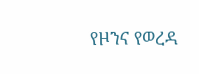የዞንና የወረዳ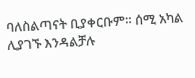ባለስልጣናት ቢያቀርቡም። ሰሚ አካል ሊያገኙ እንዳልቻሉ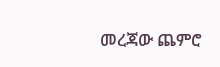መረጃው ጨምሮ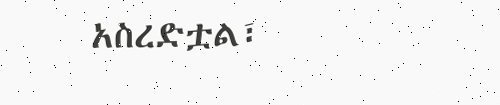አስረድቷል፣